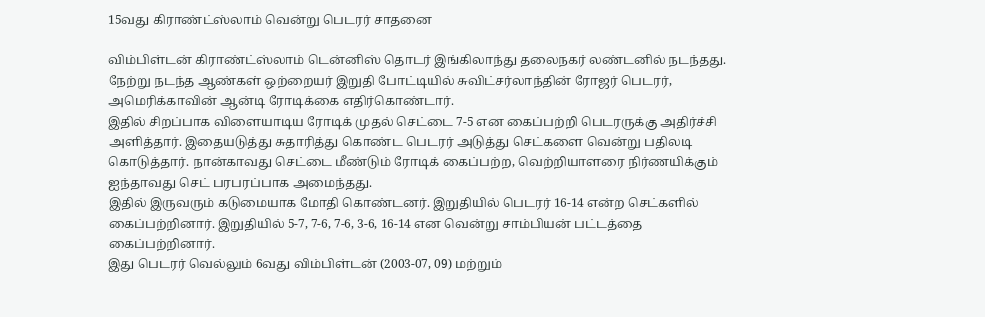15வது கிராண்ட்ஸ்லாம் வென்று பெடரர் சாதனை

விம்பிள்டன் கிராண்ட்ஸ்லாம் டென்னிஸ் தொடர் இங்கிலாந்து தலைநகர் லண்டனில் நடந்தது. நேற்று நடந்த ஆண்கள் ஒற்றையர் இறுதி போட்டியில் சுவிட்சர்லாந்தின் ரோஜர் பெடரர், அமெரிக்காவின் ஆன்டி ரோடிக்கை எதிர்கொண்டார்.
இதில் சிறப்பாக விளையாடிய ரோடிக் முதல் செட்டை 7-5 என கைப்பற்றி பெடரருக்கு அதிர்ச்சி அளித்தார். இதையடுத்து சுதாரித்து கொண்ட பெடரர் அடுத்து செட்களை வென்று பதிலடி கொடுத்தார். நான்காவது செட்டை மீண்டும் ரோடிக் கைப்பற்ற, வெற்றியாளரை நிர்ணயிக்கும் ஐந்தாவது செட் பரபரப்பாக அமைந்தது.
இதில் இருவரும் கடுமையாக மோதி கொண்டனர். இறுதியில் பெடரர் 16-14 என்ற செட்களில் கைப்பற்றினார். இறுதியில் 5-7, 7-6, 7-6, 3-6, 16-14 என வென்று சாம்பியன் பட்டத்தை கைப்பற்றினார்.
இது பெடரர் வெல்லும் 6வது விம்பிள்டன் (2003-07, 09) மற்றும்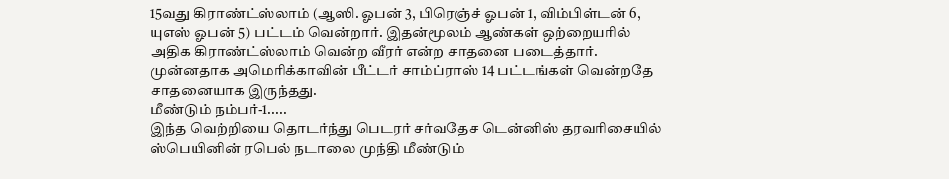15வது கிராண்ட்ஸ்லாம் (ஆஸி. ஓபன் 3, பிரெஞ்ச் ஓபன் 1, விம்பிள்டன் 6, யுஎஸ் ஓபன் 5) பட்டம் வென்றார். இதன்மூலம் ஆண்கள் ஒற்றையரில் அதிக கிராண்ட்ஸ்லாம் வென்ற வீரர் என்ற சாதனை படைத்தார். முன்னதாக அமெரிக்காவின் பீட்டர் சாம்ப்ராஸ் 14 பட்டங்கள் வென்றதே சாதனையாக இருந்தது.
மீண்டும் நம்பர்-1.....
இந்த வெற்றியை தொடர்ந்து பெடரர் சர்வதேச டென்னிஸ் தரவரிசையில் ஸ்பெயினின் ரபெல் நடாலை முந்தி மீண்டும்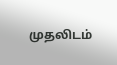முதலிடம்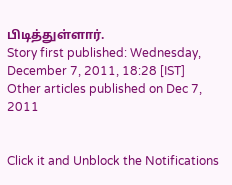பிடித்துள்ளார்.
Story first published: Wednesday, December 7, 2011, 18:28 [IST]
Other articles published on Dec 7, 2011


Click it and Unblock the Notifications